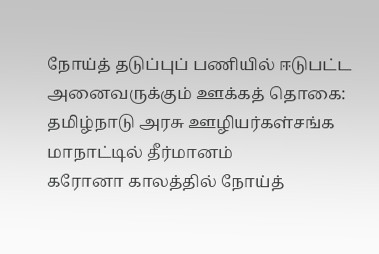நோய்த் தடுப்புப் பணியில் ஈடுபட்ட அனைவருக்கும் ஊக்கத் தொகை: தமிழ்நாடு அரசு ஊழியர்கள்சங்க மாநாட்டில் தீர்மானம்
கரோனா காலத்தில் நோய்த்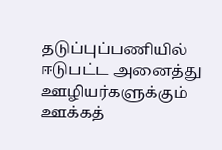தடுப்புப்பணியில் ஈடுபட்ட அனைத்து ஊழியர்களுக்கும் ஊக்கத்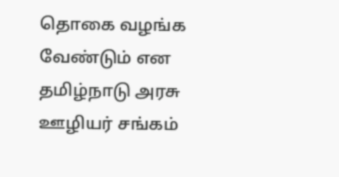தொகை வழங்க வேண்டும் என தமிழ்நாடு அரசு ஊழியர் சங்கம்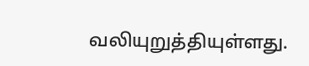வலியுறுத்தியுள்ளது.